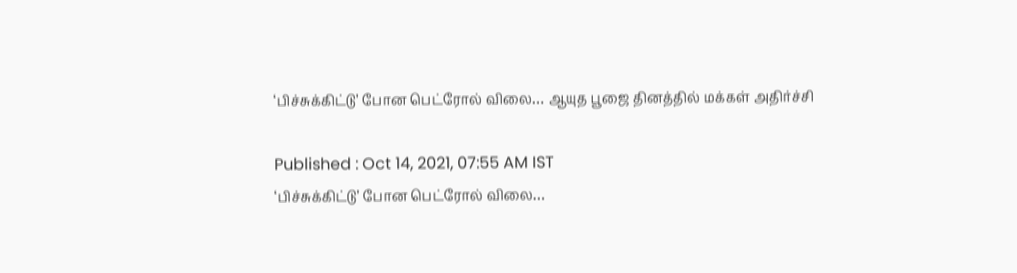‘பிச்சுக்கிட்டு’ போன பெட்ரோல் விலை… ஆயுத பூஜை தினத்தில் மக்கள் அதிர்ச்சி

Published : Oct 14, 2021, 07:55 AM IST
‘பிச்சுக்கிட்டு’ போன பெட்ரோல் விலை…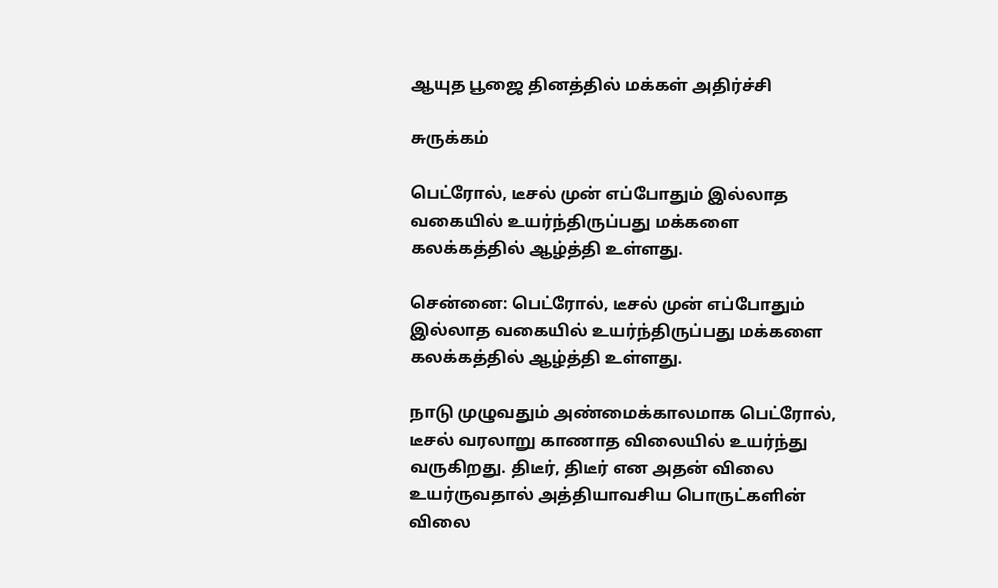ஆயுத பூஜை தினத்தில் மக்கள் அதிர்ச்சி

சுருக்கம்

பெட்ரோல், டீசல் முன் எப்போதும் இல்லாத வகையில் உயர்ந்திருப்பது மக்களை கலக்கத்தில் ஆழ்த்தி உள்ளது.

சென்னை: பெட்ரோல், டீசல் முன் எப்போதும் இல்லாத வகையில் உயர்ந்திருப்பது மக்களை கலக்கத்தில் ஆழ்த்தி உள்ளது.

நாடு முழுவதும் அண்மைக்காலமாக பெட்ரோல், டீசல் வரலாறு காணாத விலையில் உயர்ந்து வருகிறது. திடீர், திடீர் என அதன் விலை உயர்ருவதால் அத்தியாவசிய பொருட்களின் விலை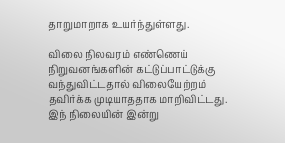தாறுமாறாக உயர்ந்துள்ளது.

விலை நிலவரம் எண்ணெய் நிறுவனங்களின் கட்டுப்பாட்டுக்கு வந்துவிட்டதால் விலையேற்றம் தவிர்க்க முடியாததாக மாறிவிட்டது. இந் நிலையின் இன்று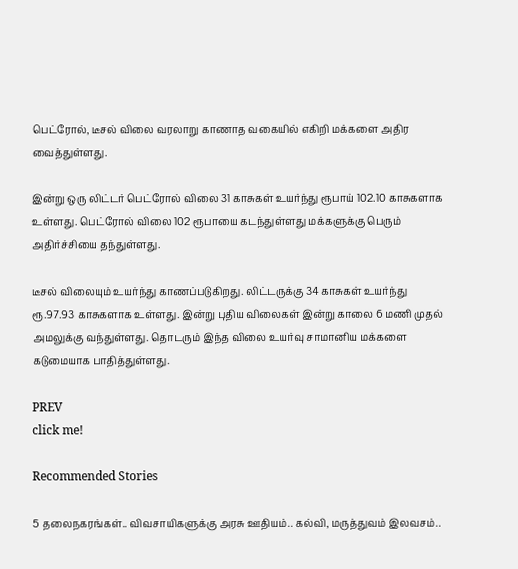பெட்ரோல், டீசல் விலை வரலாறு காணாத வகையில் எகிறி மக்களை அதிர வைத்துள்ளது.

இன்று ஒரு லிட்டர் பெட்ரோல் விலை 31 காசுகள் உயர்ந்து ரூபாய் 102.10 காசுகளாக உள்ளது. பெட்ரோல் விலை 102 ரூபாயை கடந்துள்ளது மக்களுக்கு பெரும் அதிர்ச்சியை தந்துள்ளது.

டீசல் விலையும் உயர்ந்து காணப்படுகிறது. லிட்டருக்கு 34 காசுகள் உயர்ந்து ரூ.97.93 காசுகளாக உள்ளது. இன்று புதிய விலைகள் இன்று காலை 6 மணி முதல் அமலுக்கு வந்துள்ளது. தொடரும் இந்த விலை உயர்வு சாமானிய மக்களை கடுமையாக பாதித்துள்ளது.

PREV
click me!

Recommended Stories

5 தலைநகரங்கள்.. விவசாயிகளுக்கு அரசு ஊதியம்.. கல்வி, மருத்துவம் இலவசம்..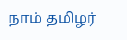நாம் தமிழர்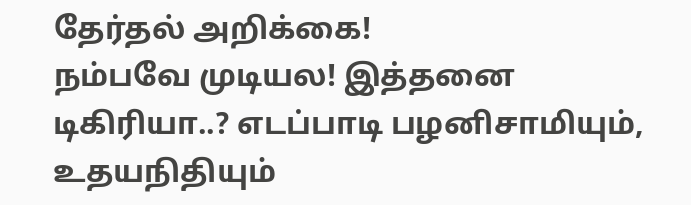தேர்தல் அறிக்கை!
நம்பவே முடியல! இத்தனை டிகிரியா..? எடப்பாடி பழனிசாமியும், உதயநிதியும்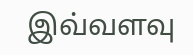இவ்வளவு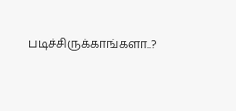படிச்சிருக்காங்களா..?